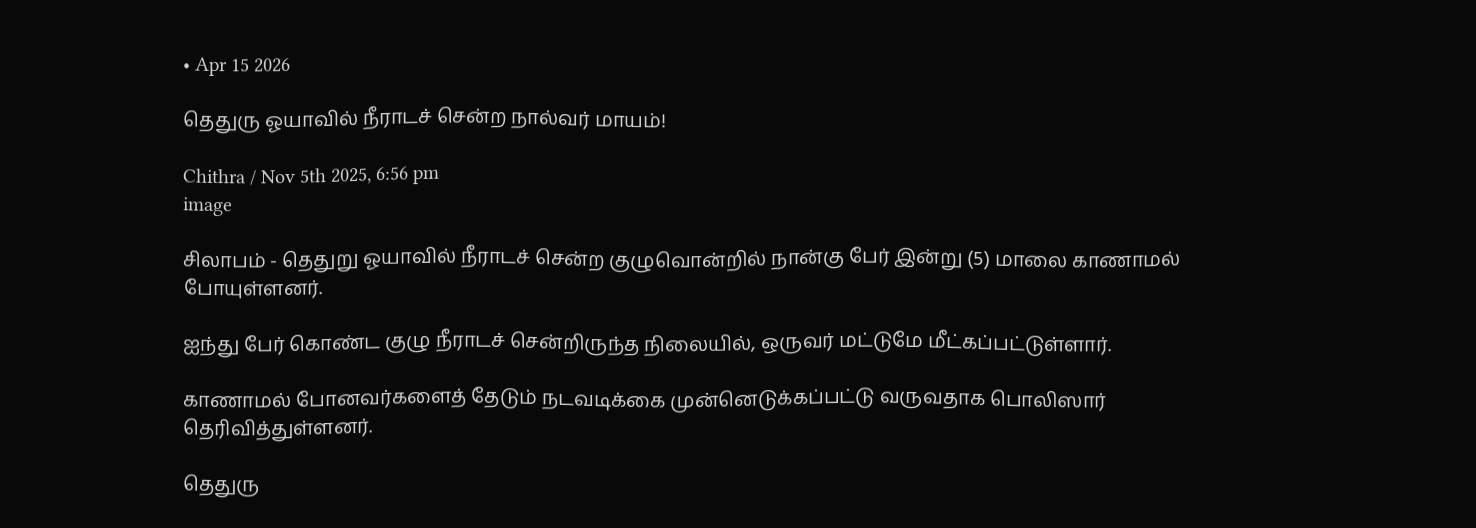• Apr 15 2026

தெதுரு ஓயாவில் நீராடச் சென்ற நால்வர் மாயம்!

Chithra / Nov 5th 2025, 6:56 pm
image

சிலாபம் - தெதுறு ஓயாவில் நீராடச் சென்ற குழுவொன்றில் நான்கு பேர் இன்று (5) மாலை காணாமல் போயுள்ளனர்.

ஐந்து பேர் கொண்ட குழு நீராடச் சென்றிருந்த நிலையில், ஒருவர் மட்டுமே மீட்கப்பட்டுள்ளார்.

காணாமல் போனவர்களைத் தேடும் நடவடிக்கை முன்னெடுக்கப்பட்டு வருவதாக பொலிஸார் தெரிவித்துள்ளனர்.

தெதுரு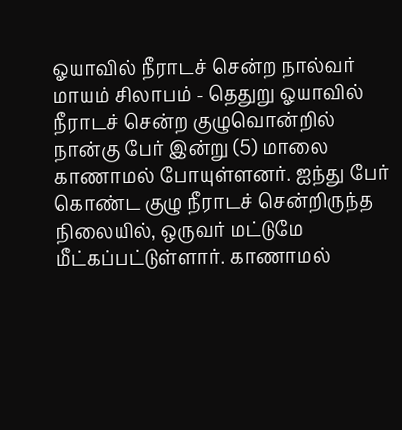ஓயாவில் நீராடச் சென்ற நால்வர் மாயம் சிலாபம் - தெதுறு ஓயாவில் நீராடச் சென்ற குழுவொன்றில் நான்கு பேர் இன்று (5) மாலை காணாமல் போயுள்ளனர். ஐந்து பேர் கொண்ட குழு நீராடச் சென்றிருந்த நிலையில், ஒருவர் மட்டுமே மீட்கப்பட்டுள்ளார். காணாமல்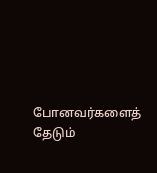போனவர்களைத் தேடும்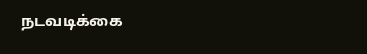நடவடிக்கை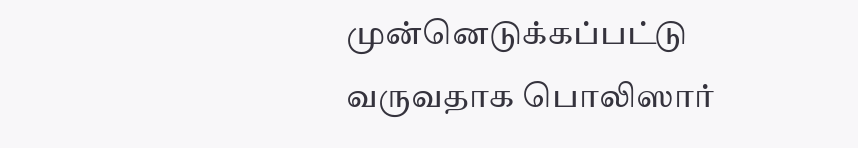முன்னெடுக்கப்பட்டு வருவதாக பொலிஸார்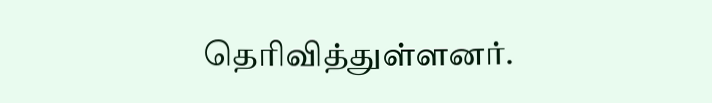தெரிவித்துள்ளனர்.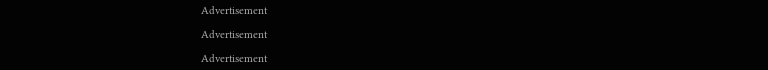Advertisement

Advertisement

Advertisement